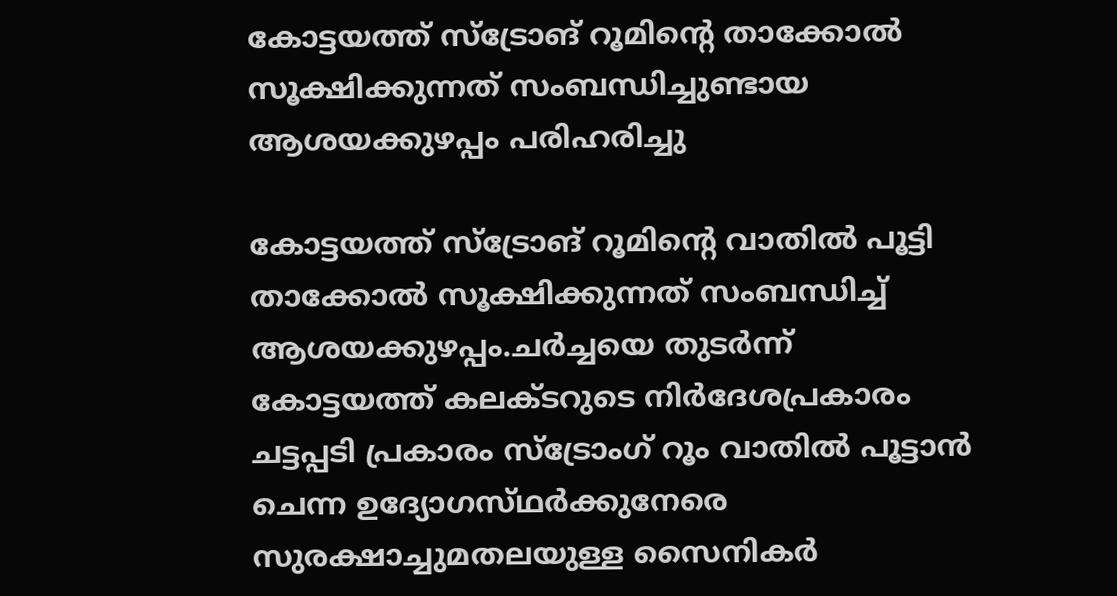കോട്ടയത്ത് സ്ട്രോങ് റൂമിൻ്റെ താക്കോൽ സൂക്ഷിക്കുന്നത് സംബന്ധിച്ചുണ്ടായ ആശയക്കുഴപ്പം പരിഹരിച്ചു

കോട്ടയത്ത് സ്ട്രോങ് റൂമിൻ്റെ വാതിൽ പൂട്ടി താക്കോൽ സൂക്ഷിക്കുന്നത് സംബന്ധിച്ച് ആശയക്കുഴപ്പം.ചർച്ചയെ തുടർന്ന് കോട്ടയത്ത് കലക്‌ടറുടെ നിർദേശപ്രകാരം ചട്ടപ്പടി പ്രകാരം സ്ട്രോംഗ് റൂം വാതിൽ പൂട്ടാൻ ചെന്ന ഉദ്യോഗസ്‌ഥർക്കുനേരെ സുരക്ഷാച്ചുമതലയുള്ള സൈനികർ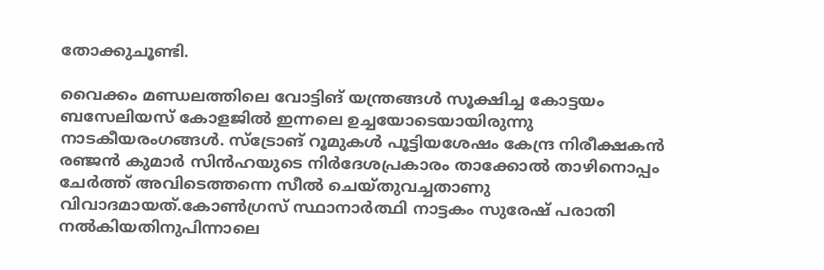തോക്കുചൂണ്ടി.

വൈക്കം മണ്ഡലത്തിലെ വോട്ടിങ് യന്ത്രങ്ങൾ സൂക്ഷിച്ച കോട്ടയം ബസേലിയസ് കോളജിൽ ഇന്നലെ ഉച്ചയോടെയായിരുന്നു നാടകീയരംഗങ്ങൾ. സ്ട്രോങ് റൂമുകൾ പൂട്ടിയശേഷം കേന്ദ്ര നിരീക്ഷകൻ രഞ്ജൻ കുമാർ സിൻഹയുടെ നിർദേശപ്രകാരം താക്കോൽ താഴിനൊപ്പം ചേർത്ത് അവിടെത്തന്നെ സീൽ ചെയ്‌തുവച്ചതാണു വിവാദമായത്.കോൺഗ്രസ് സ്ഥാനാർത്ഥി നാട്ടകം സുരേഷ് പരാതി നൽകിയതിനുപിന്നാലെ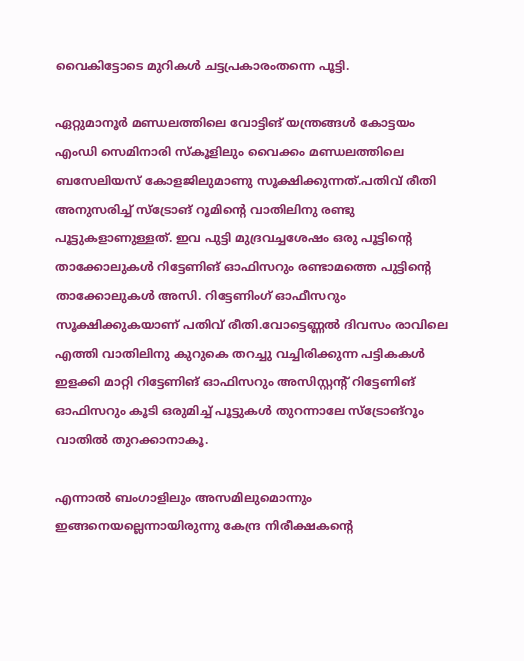വൈകിട്ടോടെ മുറികൾ ചട്ടപ്രകാരംതന്നെ പൂട്ടി.

ഏറ്റുമാനൂർ മണ്ഡലത്തിലെ വോട്ടിങ് യന്ത്രങ്ങൾ കോട്ടയം എംഡി സെമിനാരി സ്കൂളിലും വൈക്കം മണ്ഡലത്തിലെ ബസേലിയസ് കോളജിലുമാണു സൂക്ഷിക്കുന്നത്.പതിവ് രീതി അനുസരിച്ച് സ്ട്രോങ് റൂമിൻ്റെ വാതിലിനു രണ്ടു പൂട്ടുകളാണുള്ളത്. ഇവ പുട്ടി മുദ്രവച്ചശേഷം ഒരു പൂട്ടിന്റെ താക്കോലുകൾ റിട്ടേണിങ് ഓഫിസറും രണ്ടാമത്തെ പുട്ടിൻ്റെ താക്കോലുകൾ അസി. റിട്ടേണിംഗ് ഓഫീസറും സൂക്ഷിക്കുകയാണ് പതിവ് രീതി.വോട്ടെണ്ണൽ ദിവസം രാവിലെ എത്തി വാതിലിനു കുറുകെ തറച്ചു വച്ചിരിക്കുന്ന പട്ടികകൾ ഇളക്കി മാറ്റി റിട്ടേണിങ് ഓഫിസറും അസിസ്റ്റന്റ് റിട്ടേണിങ് ഓഫിസറും കൂടി ഒരുമിച്ച് പൂട്ടുകൾ തുറന്നാലേ സ്ട്രോങ്റൂം വാതിൽ തുറക്കാനാകൂ.

എന്നാൽ ബംഗാളിലും അസമിലുമൊന്നും ഇങ്ങനെയല്ലെന്നായിരുന്നു കേന്ദ്ര നിരീക്ഷകന്റെ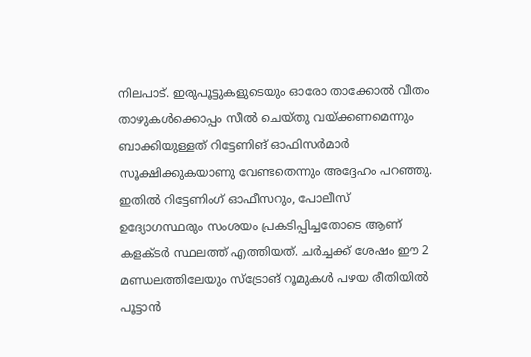നിലപാട്. ഇരുപൂട്ടുകളുടെയും ഓരോ താക്കോൽ വീതം താഴുകൾക്കൊപ്പം സീൽ ചെയ്‌തു വയ്ക്കണമെന്നും ബാക്കിയുള്ളത് റിട്ടേണിങ് ഓഫിസർമാർ സൂക്ഷിക്കുകയാണു വേണ്ടതെന്നും അദ്ദേഹം പറഞ്ഞു. ഇതിൽ റിട്ടേണിംഗ് ഓഫീസറും, പോലീസ് ഉദ്യോഗസ്ഥരും സംശയം പ്രകടിപ്പിച്ചതോടെ ആണ് കളക്ടർ സ്ഥലത്ത് എത്തിയത്. ചർച്ചക്ക് ശേഷം ഈ 2 മണ്ഡലത്തിലേയും സ്ട്രോങ് റൂമുകൾ പഴയ രീതിയിൽ പൂട്ടാൻ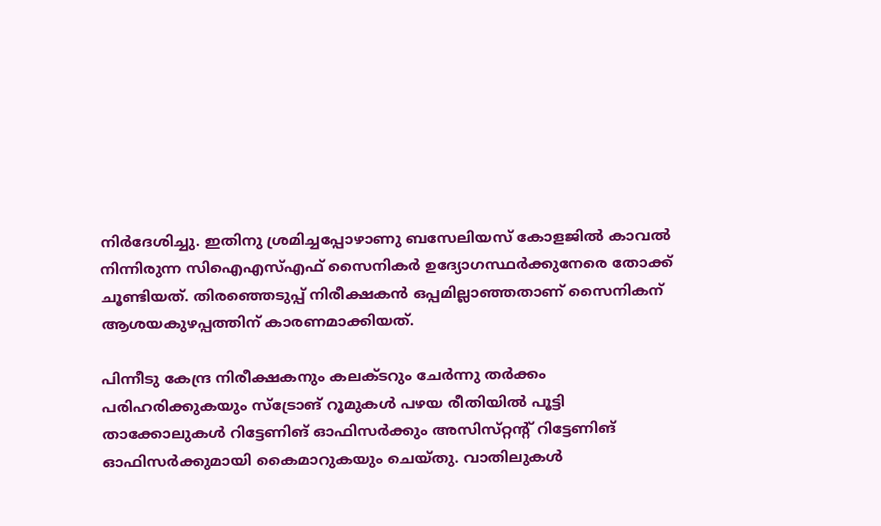നിർദേശിച്ചു. ഇതിനു ശ്രമിച്ചപ്പോഴാണു ബസേലിയസ് കോളജിൽ കാവൽ നിന്നിരുന്ന സിഐഎസ്എഫ് സൈനികർ ഉദ്യോഗസ്ഥർക്കുനേരെ തോക്ക് ചൂണ്ടിയത്. തിരഞ്ഞെടുപ്പ് നിരീക്ഷകൻ ഒപ്പമില്ലാഞ്ഞതാണ് സൈനികന് ആശയകുഴപ്പത്തിന് കാരണമാക്കിയത്.

പിന്നീടു കേന്ദ്ര നിരീക്ഷകനും കലക്‌ടറും ചേർന്നു തർക്കം പരിഹരിക്കുകയും സ്ട്രോങ് റൂമുകൾ പഴയ രീതിയിൽ പൂട്ടി താക്കോലുകൾ റിട്ടേണിങ് ഓഫിസർക്കും അസിസ്‌റ്റൻ്റ് റിട്ടേണിങ് ഓഫിസർക്കുമായി കൈമാറുകയും ചെയ്തു‌. വാതിലുകൾ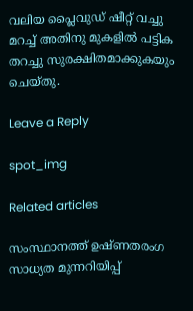വലിയ പ്ലൈവുഡ് ഷീറ്റ് വച്ചു മറച്ച് അതിനു മുകളിൽ പട്ടിക തറച്ചു സുരക്ഷിതമാക്കുകയും ചെയ്തു.

Leave a Reply

spot_img

Related articles

സംസ്ഥാനത്ത് ഉഷ്ണതരംഗ സാധ്യത മുന്നറിയിപ്പ്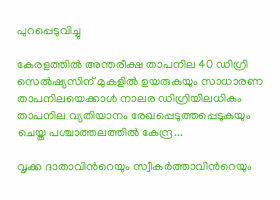പുറപ്പെടുവിച്ചു

കേരളത്തിൽ അന്തരീക്ഷ താപനില 40 ഡിഗ്രി സെൽഷ്യസിന് മുകളിൽ ഉയരുകയും സാധാരണ താപനിലയെക്കാൾ നാലര ഡിഗ്രിയിലധികം താപനില വ്യതിയാനം രേഖപ്പെടുത്തപ്പെടുകയും ചെയ്ത പശ്ചാത്തലത്തിൽ കേന്ദ്ര...

വൃക്ക ദാതാവിന്‍റെയും സ്വീകർത്താവിന്‍റെയും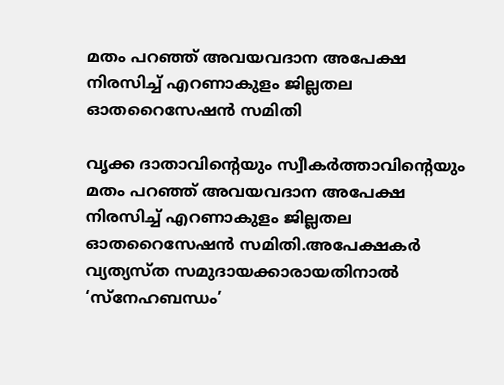മതം പറഞ്ഞ് അവയവദാന അപേക്ഷ നിരസിച്ച് എറണാകുളം ജില്ലതല ഓതറൈസേഷൻ സമിതി

വൃക്ക ദാതാവിന്‍റെയും സ്വീകർത്താവിന്‍റെയും മതം പറഞ്ഞ് അവയവദാന അപേക്ഷ നിരസിച്ച് എറണാകുളം ജില്ലതല ഓതറൈസേഷൻ സമിതി.അപേക്ഷകർ വ്യത്യസ്ത സമുദായക്കാരായതിനാൽ ‘സ്നേഹബന്ധം’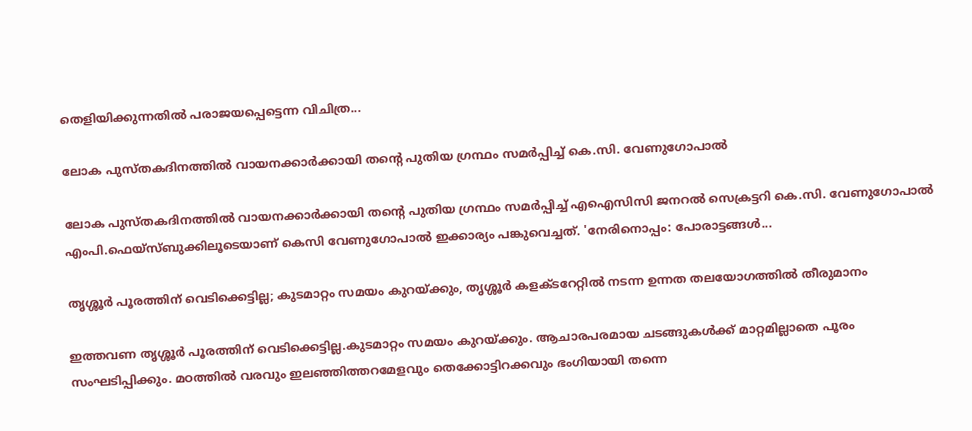തെളിയിക്കുന്നതിൽ പരാജയപ്പെട്ടെന്ന വിചിത്ര...

ലോക പുസ്തകദിനത്തില്‍ വായനക്കാര്‍ക്കായി തന്റെ പുതിയ ഗ്രന്ഥം സമര്‍പ്പിച്ച് കെ.സി. വേണുഗോപാല്‍

ലോക പുസ്തകദിനത്തില്‍ വായനക്കാര്‍ക്കായി തന്റെ പുതിയ ഗ്രന്ഥം സമര്‍പ്പിച്ച് എഐസിസി ജനറല്‍ സെക്രട്ടറി കെ.സി. വേണുഗോപാല്‍ എംപി.ഫെയ്‌സ്ബുക്കിലൂടെയാണ് കെസി വേണുഗോപാല്‍ ഇക്കാര്യം പങ്കുവെച്ചത്. 'നേരിനൊപ്പം: പോരാട്ടങ്ങള്‍...

തൃശ്ശൂർ പൂരത്തിന് വെടിക്കെട്ടില്ല; കുടമാറ്റം സമയം കുറയ്ക്കും, തൃശ്ശൂർ കളക്ടറേറ്റിൽ നടന്ന ഉന്നത തലയോഗത്തിൽ തീരുമാനം

ഇത്തവണ തൃശ്ശൂർ പൂരത്തിന് വെടിക്കെട്ടില്ല.കുടമാറ്റം സമയം കുറയ്ക്കും. ആചാരപരമായ ചടങ്ങുകൾക്ക് മാറ്റമില്ലാതെ പൂരം സംഘടിപ്പിക്കും. മഠത്തിൽ വരവും ഇലഞ്ഞിത്തറമേളവും തെക്കോട്ടിറക്കവും ഭംഗിയായി തന്നെ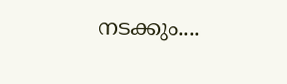നടക്കും....